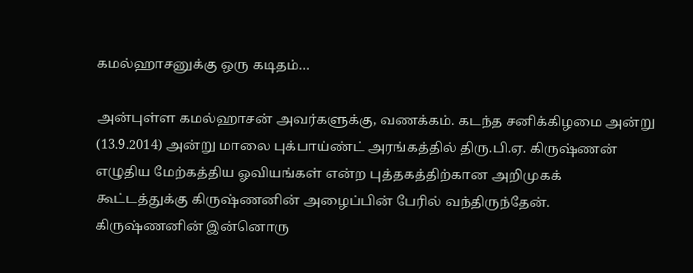கமல்ஹாசனுக்கு ஒரு கடிதம்…

அன்புள்ள கமல்ஹாசன் அவர்களுக்கு, வணக்கம். கடந்த சனிக்கிழமை அன்று (13.9.2014) அன்று மாலை புக்பாய்ண்ட் அரங்கத்தில் திரு.பி.ஏ. கிருஷ்ணன் எழுதிய மேற்கத்திய ஓவியங்கள் என்ற புத்தகத்திற்கான அறிமுகக் கூட்டத்துக்கு கிருஷ்ணனின் அழைப்பின் பேரில் வந்திருந்தேன்.  கிருஷ்ணனின் இன்னொரு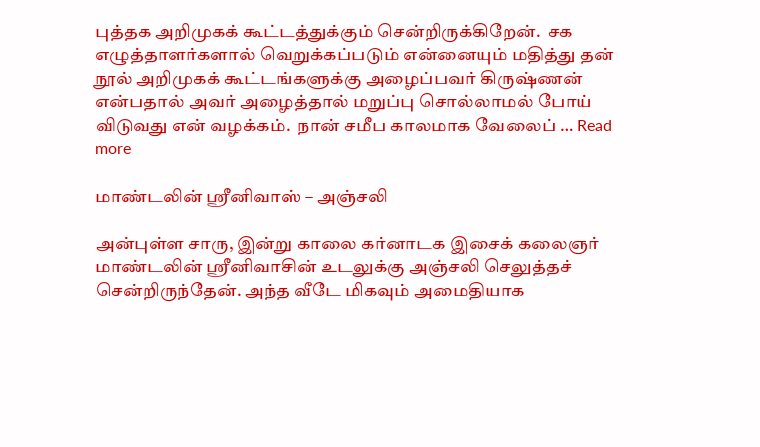புத்தக அறிமுகக் கூட்டத்துக்கும் சென்றிருக்கிறேன்.  சக எழுத்தாளர்களால் வெறுக்கப்படும் என்னையும் மதித்து தன் நூல் அறிமுகக் கூட்டங்களுக்கு அழைப்பவர் கிருஷ்ணன் என்பதால் அவர் அழைத்தால் மறுப்பு சொல்லாமல் போய் விடுவது என் வழக்கம்.  நான் சமீப காலமாக வேலைப் … Read more

மாண்டலின் ஸ்ரீனிவாஸ் – அஞ்சலி

அன்புள்ள சாரு, இன்று காலை கர்னாடக இசைக் கலைஞர் மாண்டலின் ஸ்ரீனிவாசின் உடலுக்கு அஞ்சலி செலுத்தச் சென்றிருந்தேன். அந்த வீடே மிகவும் அமைதியாக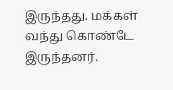இருந்தது. மக்கள் வந்து கொண்டே இருந்தனர்.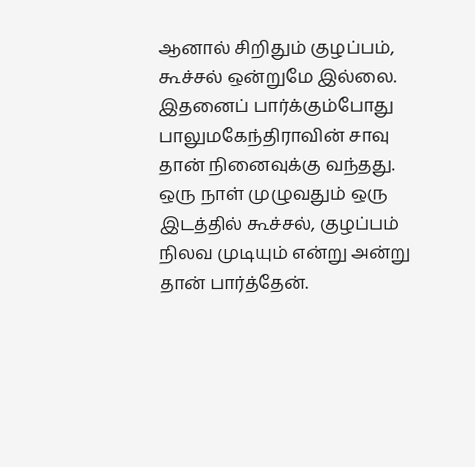ஆனால் சிறிதும் குழப்பம், கூச்சல் ஒன்றுமே இல்லை. இதனைப் பார்க்கும்போது பாலுமகேந்திராவின் சாவு தான் நினைவுக்கு வந்தது. ஒரு நாள் முழுவதும் ஒரு இடத்தில் கூச்சல், குழப்பம் நிலவ முடியும் என்று அன்று தான் பார்த்தேன்.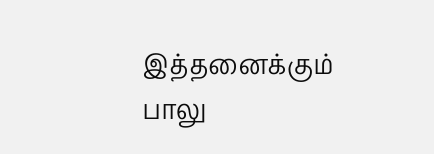இத்தனைக்கும் பாலு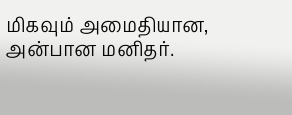மிகவும் அமைதியான, அன்பான மனிதர்.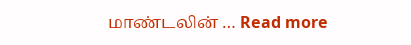மாண்டலின் … Read more